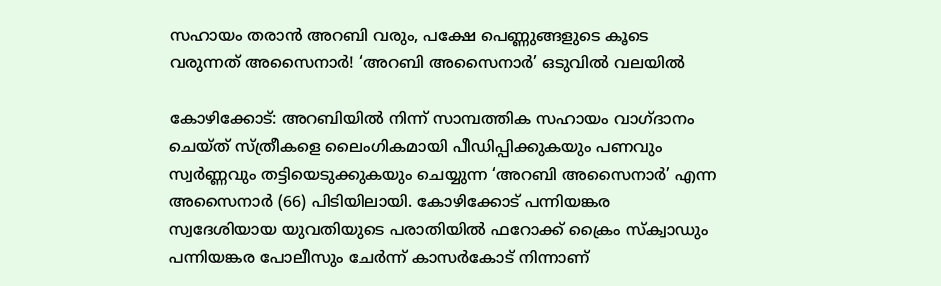സഹായം തരാൻ അറബി വരും, പക്ഷേ പെണ്ണുങ്ങളുടെ കൂടെ വരുന്നത് അസൈനാർ! ‘അറബി അസൈനാർ’ ഒടുവിൽ വലയിൽ

കോഴിക്കോട്: അറബിയിൽ നിന്ന് സാമ്പത്തിക സഹായം വാഗ്ദാനം ചെയ്ത് സ്ത്രീകളെ ലൈംഗികമായി പീഡിപ്പിക്കുകയും പണവും സ്വർണ്ണവും തട്ടിയെടുക്കുകയും ചെയ്യുന്ന ‘അറബി അസൈനാർ’ എന്ന അസൈനാർ (66) പിടിയിലായി. കോഴിക്കോട് പന്നിയങ്കര സ്വദേശിയായ യുവതിയുടെ പരാതിയിൽ ഫറോക്ക് ക്രൈം സ്ക്വാഡും പന്നിയങ്കര പോലീസും ചേർന്ന് കാസർകോട് നിന്നാണ്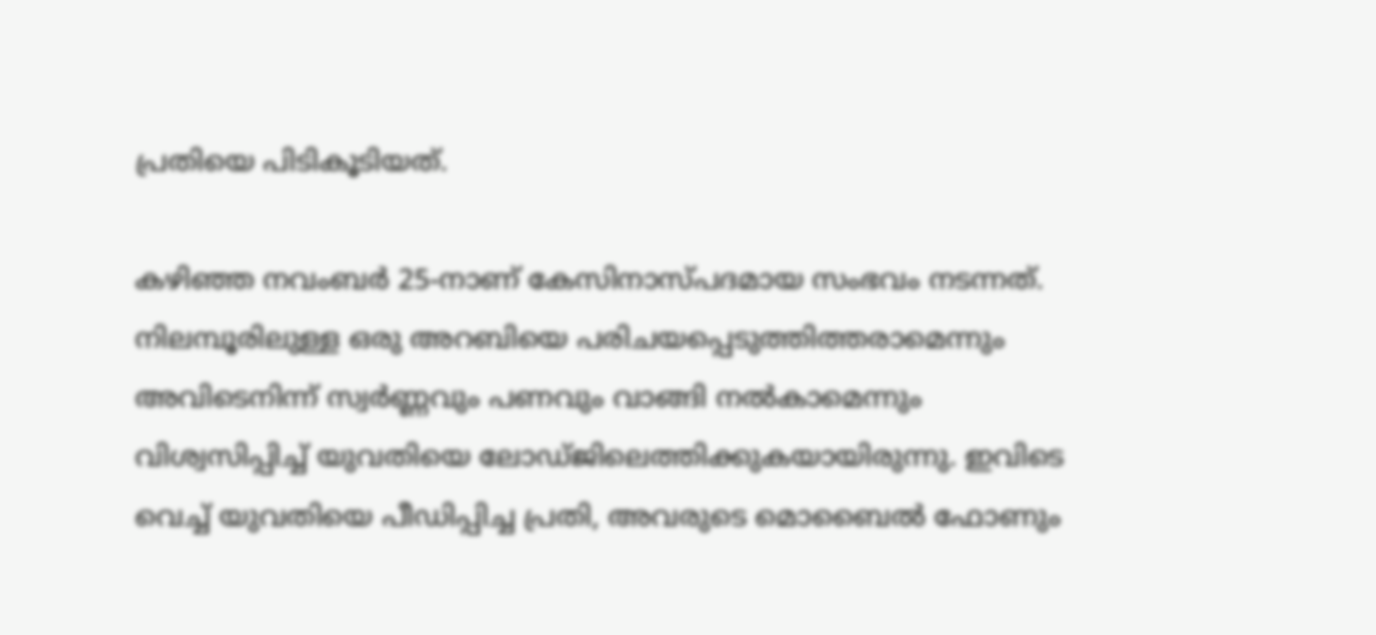പ്രതിയെ പിടികൂടിയത്.

കഴിഞ്ഞ നവംബർ 25-നാണ് കേസിനാസ്പദമായ സംഭവം നടന്നത്. നിലമ്പൂരിലുള്ള ഒരു അറബിയെ പരിചയപ്പെടുത്തിത്തരാമെന്നും അവിടെനിന്ന് സ്വർണ്ണവും പണവും വാങ്ങി നൽകാമെന്നും വിശ്വസിപ്പിച്ച് യുവതിയെ ലോഡ്ജിലെത്തിക്കുകയായിരുന്നു. ഇവിടെ വെച്ച് യുവതിയെ പീഡിപ്പിച്ച പ്രതി, അവരുടെ മൊബൈൽ ഫോണും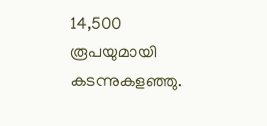14,500 രൂപയുമായി കടന്നുകളഞ്ഞു.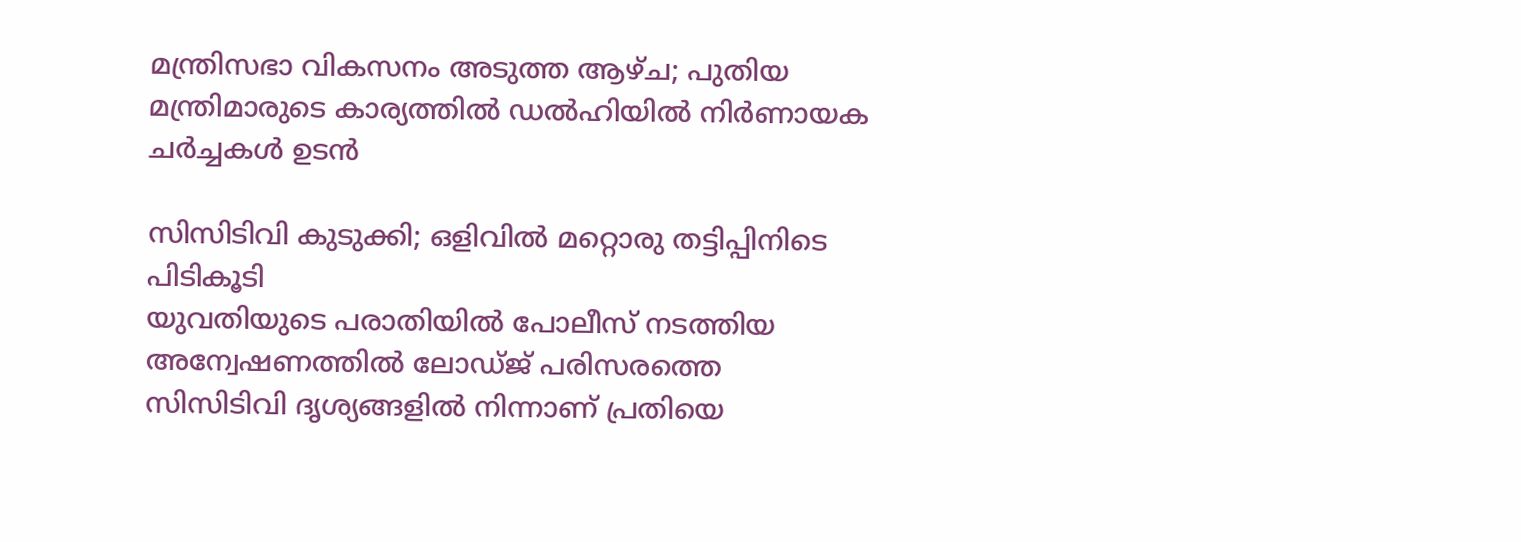മന്ത്രിസഭാ വികസനം അടുത്ത ആഴ്ച; പുതിയ മന്ത്രിമാരുടെ കാര്യത്തിൽ ഡൽഹിയിൽ നിർണായക ചർച്ചകൾ ഉടൻ

സിസിടിവി കുടുക്കി; ഒളിവിൽ മറ്റൊരു തട്ടിപ്പിനിടെ പിടികൂടി
യുവതിയുടെ പരാതിയിൽ പോലീസ് നടത്തിയ അന്വേഷണത്തിൽ ലോഡ്ജ് പരിസരത്തെ സിസിടിവി ദൃശ്യങ്ങളിൽ നിന്നാണ് പ്രതിയെ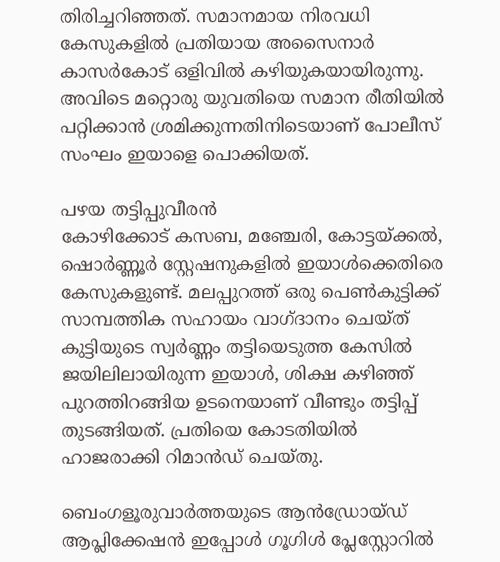തിരിച്ചറിഞ്ഞത്. സമാനമായ നിരവധി കേസുകളിൽ പ്രതിയായ അസൈനാർ കാസർകോട് ഒളിവിൽ കഴിയുകയായിരുന്നു. അവിടെ മറ്റൊരു യുവതിയെ സമാന രീതിയിൽ പറ്റിക്കാൻ ശ്രമിക്കുന്നതിനിടെയാണ് പോലീസ് സംഘം ഇയാളെ പൊക്കിയത്.

പഴയ തട്ടിപ്പുവീരൻ
കോഴിക്കോട് കസബ, മഞ്ചേരി, കോട്ടയ്ക്കൽ, ഷൊർണ്ണൂർ സ്റ്റേഷനുകളിൽ ഇയാൾക്കെതിരെ കേസുകളുണ്ട്. മലപ്പുറത്ത് ഒരു പെൺകുട്ടിക്ക് സാമ്പത്തിക സഹായം വാഗ്ദാനം ചെയ്ത് കുട്ടിയുടെ സ്വർണ്ണം തട്ടിയെടുത്ത കേസിൽ ജയിലിലായിരുന്ന ഇയാൾ, ശിക്ഷ കഴിഞ്ഞ് പുറത്തിറങ്ങിയ ഉടനെയാണ് വീണ്ടും തട്ടിപ്പ് തുടങ്ങിയത്. പ്രതിയെ കോടതിയിൽ ഹാജരാക്കി റിമാൻഡ് ചെയ്തു.

ബെംഗളൂരുവാർത്തയുടെ ആൻഡ്രോയ്ഡ് ആപ്ലിക്കേഷൻ ഇപ്പോൾ ഗൂഗിൾ പ്ലേസ്റ്റോറിൽ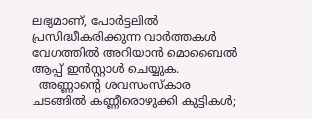ലഭ്യമാണ്, പോർട്ടലിൽ പ്രസിദ്ധീകരിക്കുന്ന വാർത്തകൾ വേഗത്തിൽ അറിയാൻ മൊബൈൽ ആപ്പ് ഇൻസ്റ്റാൾ ചെയ്യുക.
  അണ്ണാന്റെ ശവസംസ്കാര ചടങ്ങിൽ കണ്ണീരൊഴുക്കി കുട്ടികൾ;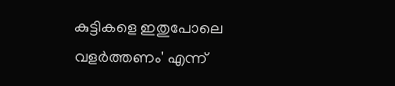കുട്ടികളെ ഇതുപോലെ വളർത്തണം' എന്ന്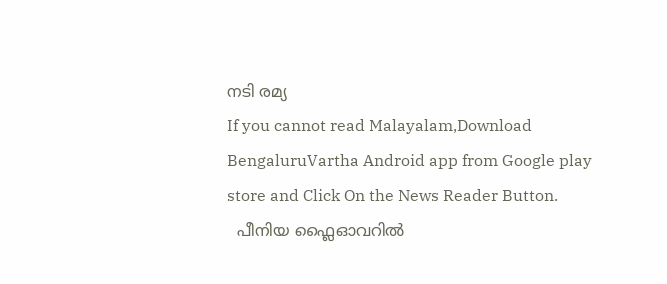നടി രമ്യ
If you cannot read Malayalam,Download BengaluruVartha Android app from Google play store and Click On the News Reader Button.
  പീനിയ ഫ്ലൈഓവറിൽ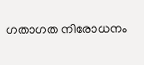ഗതാഗത നിരോധനം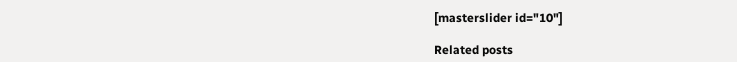[masterslider id="10"]

Related posts